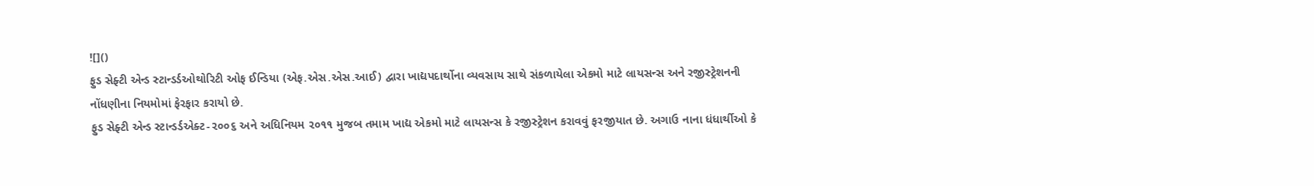![]()
ફુડ સેફ્ટી એન્ડ સ્ટાન્ડર્ડઓથોરિટી ઓફ ઈન્ડિયા (એફ.એસ.એસ.આઈ) દ્વારા ખાદ્યપદાર્થોના વ્યવસાય સાથે સંકળાયેલા એકમો માટે લાયસન્સ અને રજીસ્ટ્રેશનની નોંધણીના નિયમોમાં ફેરફાર કરાયો છે.
ફુડ સેફ્ટી એન્ડ સ્ટાન્ડર્ડએક્ટ-૨૦૦૬ અને અધિનિયમ ૨૦૧૧ મુજબ તમામ ખાદ્ય એકમો માટે લાયસન્સ કે રજીસ્ટ્રેશન કરાવવું ફરજીયાત છે. અગાઉ નાના ધંધાર્થીઓ કે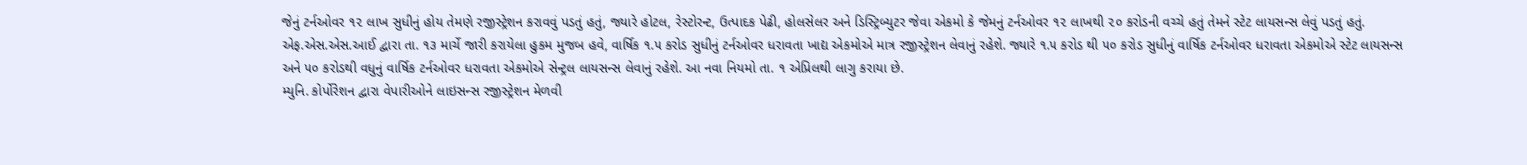જેનું ટર્નઓવર ૧૨ લાખ સુધીનું હોય તેમણે રજીસ્ટ્રેશન કરાવવું પડતું હતું, જ્યારે હોટલ, રેસ્ટોરન્ટ, ઉત્પાદક પેઢી, હોલસેલર અને ડિસ્ટ્રિબ્યુટર જેવા એકમો કે જેમનું ટર્નઓવર ૧૨ લાખથી ૨૦ કરોડની વચ્ચે હતું તેમને સ્ટેટ લાયસન્સ લેવું પડતું હતું.
એફ.એસ.એસ.આઈ દ્વારા તા. ૧૩ માર્ચે જારી કરાયેલા હુકમ મુજબ હવે, વાર્ષિક ૧.૫ કરોડ સુધીનું ટર્નઓવર ધરાવતા ખાદ્ય એકમોએ માત્ર રજીસ્ટ્રેશન લેવાનું રહેશે. જ્યારે ૧.૫ કરોડ થી ૫૦ કરોડ સુધીનું વાર્ષિક ટર્નઓવર ધરાવતા એકમોએ સ્ટેટ લાયસન્સ અને ૫૦ કરોડથી વધુનું વાર્ષિક ટર્નઓવર ધરાવતા એકમોએ સેન્ટ્રલ લાયસન્સ લેવાનું રહેશે. આ નવા નિયમો તા. ૧ એપ્રિલથી લાગુ કરાયા છે.
મ્યુનિ. કોર્પોરેશન દ્વારા વેપારીઓને લાઇસન્સ રજીસ્ટ્રેશન મેળવી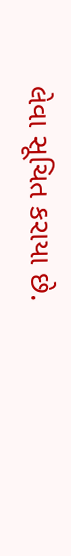લેવા સૂચિત કરાયા છે.